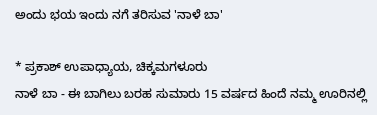ಅಂದು ಭಯ ಇಂದು ನಗೆ ತರಿಸುವ 'ನಾಳೆ ಬಾ'

* ಪ್ರಕಾಶ್ ಉಪಾಧ್ಯಾಯ, ಚಿಕ್ಕಮಗಳೂರು
ನಾಳೆ ಬಾ - ಈ ಬಾಗಿಲು ಬರಹ ಸುಮಾರು 15 ವರ್ಷದ ಹಿಂದೆ ನಮ್ಮ ಊರಿನಲ್ಲಿ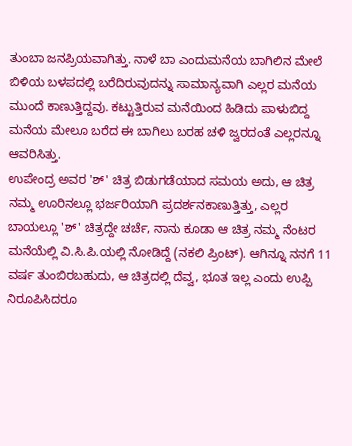ತುಂಬಾ ಜನಪ್ರಿಯವಾಗಿತ್ತು. ನಾಳೆ ಬಾ ಎಂದುಮನೆಯ ಬಾಗಿಲಿನ ಮೇಲೆ ಬಿಳಿಯ ಬಳಪದಲ್ಲಿ ಬರೆದಿರುವುದನ್ನು ಸಾಮಾನ್ಯವಾಗಿ ಎಲ್ಲರ ಮನೆಯ ಮುಂದೆ ಕಾಣುತ್ತಿದ್ದವು. ಕಟ್ಟುತ್ತಿರುವ ಮನೆಯಿಂದ ಹಿಡಿದು ಪಾಳುಬಿದ್ದ ಮನೆಯ ಮೇಲೂ ಬರೆದ ಈ ಬಾಗಿಲು ಬರಹ ಚಳಿ ಜ್ವರದಂತೆ ಎಲ್ಲರನ್ನೂ ಆವರಿಸಿತ್ತು.
ಉಪೇಂದ್ರ ಅವರ 'ಶ್' ಚಿತ್ರ ಬಿಡುಗಡೆಯಾದ ಸಮಯ ಅದು, ಆ ಚಿತ್ರ ನಮ್ಮ ಊರಿನಲ್ಲೂ ಭರ್ಜರಿಯಾಗಿ ಪ್ರದರ್ಶನಕಾಣುತ್ತಿತ್ತು, ಎಲ್ಲರ ಬಾಯಲ್ಲೂ 'ಶ್' ಚಿತ್ರದ್ದೇ ಚರ್ಚೆ, ನಾನು ಕೂಡಾ ಆ ಚಿತ್ರ ನಮ್ಮ ನೆಂಟರ ಮನೆಯೆಲ್ಲಿ ವಿ.ಸಿ.ಪಿ.ಯಲ್ಲಿ ನೋಡಿದ್ದೆ (ನಕಲಿ ಪ್ರಿಂಟ್). ಆಗಿನ್ನೂ ನನಗೆ 11 ವರ್ಷ ತುಂಬಿರಬಹುದು, ಆ ಚಿತ್ರದಲ್ಲಿ ದೆವ್ವ, ಭೂತ ಇಲ್ಲ ಎಂದು ಉಪ್ಪಿ ನಿರೂಪಿಸಿದರೂ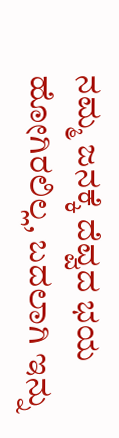ನಮ್ಮ ಜನಕ್ಕೆ ದೆವ್ವದ ಭಯ ಹೋಗಿರಲಿಲ್ಲ, ಬದಲಾಗಿ ಇನ್ನು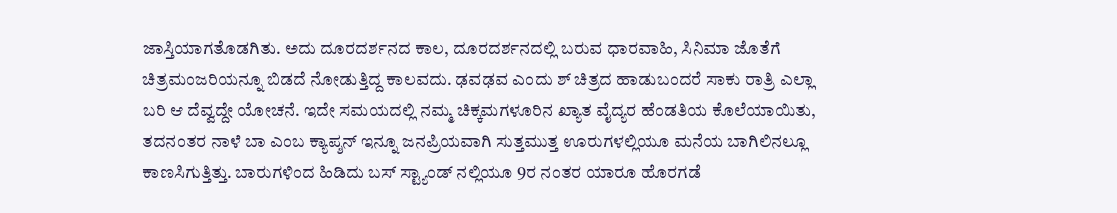ಜಾಸ್ತಿಯಾಗತೊಡಗಿತು. ಅದು ದೂರದರ್ಶನದ ಕಾಲ, ದೂರದರ್ಶನದಲ್ಲಿ ಬರುವ ಧಾರವಾಹಿ, ಸಿನಿಮಾ ಜೊತೆಗೆ ಚಿತ್ರಮಂಜರಿಯನ್ನೂ ಬಿಡದೆ ನೋಡುತ್ತಿದ್ದ ಕಾಲವದು. ಢವಢವ ಎಂದು ಶ್ ಚಿತ್ರದ ಹಾಡುಬಂದರೆ ಸಾಕು ರಾತ್ರಿ ಎಲ್ಲಾ ಬರಿ ಆ ದೆವ್ವದ್ದೇ ಯೋಚನೆ. ಇದೇ ಸಮಯದಲ್ಲಿ ನಮ್ಮ ಚಿಕ್ಕಮಗಳೂರಿನ ಖ್ಯಾತ ವೈದ್ಯರ ಹೆಂಡತಿಯ ಕೊಲೆಯಾಯಿತು, ತದನಂತರ ನಾಳೆ ಬಾ ಎಂಬ ಕ್ಯಾಪ್ಶನ್ ಇನ್ನೂ ಜನಪ್ರಿಯವಾಗಿ ಸುತ್ತಮುತ್ತ ಊರುಗಳಲ್ಲಿಯೂ ಮನೆಯ ಬಾಗಿಲಿನಲ್ಲೂ ಕಾಣಸಿಗುತ್ತಿತ್ತು. ಬಾರುಗಳಿಂದ ಹಿಡಿದು ಬಸ್ ಸ್ಟ್ಯಾಂಡ್ ನಲ್ಲಿಯೂ 9ರ ನಂತರ ಯಾರೂ ಹೊರಗಡೆ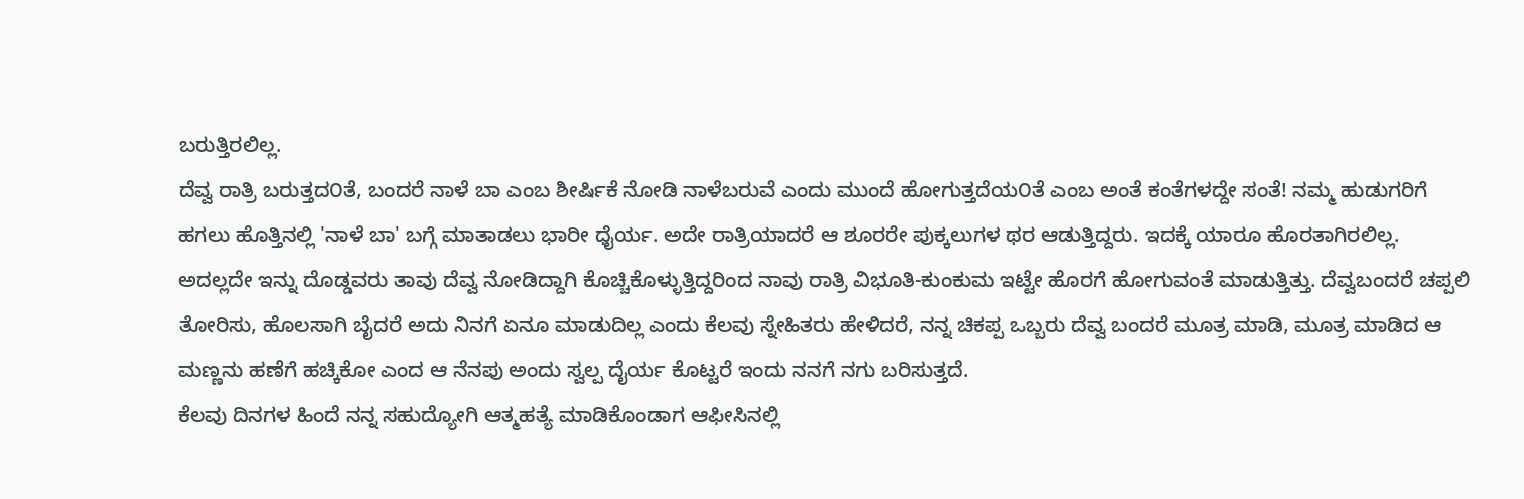ಬರುತ್ತಿರಲಿಲ್ಲ.
ದೆವ್ವ ರಾತ್ರಿ ಬರುತ್ತದ೦ತೆ, ಬಂದರೆ ನಾಳೆ ಬಾ ಎಂಬ ಶೀರ್ಷಿಕೆ ನೋಡಿ ನಾಳೆಬರುವೆ ಎಂದು ಮುಂದೆ ಹೋಗುತ್ತದೆಯ೦ತೆ ಎಂಬ ಅಂತೆ ಕಂತೆಗಳದ್ದೇ ಸಂತೆ! ನಮ್ಮ ಹುಡುಗರಿಗೆ ಹಗಲು ಹೊತ್ತಿನಲ್ಲಿ 'ನಾಳೆ ಬಾ' ಬಗ್ಗೆ ಮಾತಾಡಲು ಭಾರೀ ಧೈರ್ಯ. ಅದೇ ರಾತ್ರಿಯಾದರೆ ಆ ಶೂರರೇ ಪುಕ್ಕಲುಗಳ ಥರ ಆಡುತ್ತಿದ್ದರು. ಇದಕ್ಕೆ ಯಾರೂ ಹೊರತಾಗಿರಲಿಲ್ಲ. ಅದಲ್ಲದೇ ಇನ್ನು ದೊಡ್ಡವರು ತಾವು ದೆವ್ವ ನೋಡಿದ್ದಾಗಿ ಕೊಚ್ಚಿಕೊಳ್ಳುತ್ತಿದ್ದರಿಂದ ನಾವು ರಾತ್ರಿ ವಿಭೂತಿ-ಕುಂಕುಮ ಇಟ್ಟೇ ಹೊರಗೆ ಹೋಗುವಂತೆ ಮಾಡುತ್ತಿತ್ತು. ದೆವ್ವಬಂದರೆ ಚಪ್ಪಲಿ ತೋರಿಸು, ಹೊಲಸಾಗಿ ಬೈದರೆ ಅದು ನಿನಗೆ ಏನೂ ಮಾಡುದಿಲ್ಲ ಎಂದು ಕೆಲವು ಸ್ನೇಹಿತರು ಹೇಳಿದರೆ, ನನ್ನ ಚಿಕಪ್ಪ ಒಬ್ಬರು ದೆವ್ವ ಬಂದರೆ ಮೂತ್ರ ಮಾಡಿ, ಮೂತ್ರ ಮಾಡಿದ ಆ ಮಣ್ಣನು ಹಣೆಗೆ ಹಚ್ಕಿಕೋ ಎಂದ ಆ ನೆನಪು ಅಂದು ಸ್ವಲ್ಪ ದೈರ್ಯ ಕೊಟ್ಟರೆ ಇಂದು ನನಗೆ ನಗು ಬರಿಸುತ್ತದೆ.
ಕೆಲವು ದಿನಗಳ ಹಿಂದೆ ನನ್ನ ಸಹುದ್ಯೋಗಿ ಆತ್ಮಹತ್ಯೆ ಮಾಡಿಕೊಂಡಾಗ ಆಫೀಸಿನಲ್ಲಿ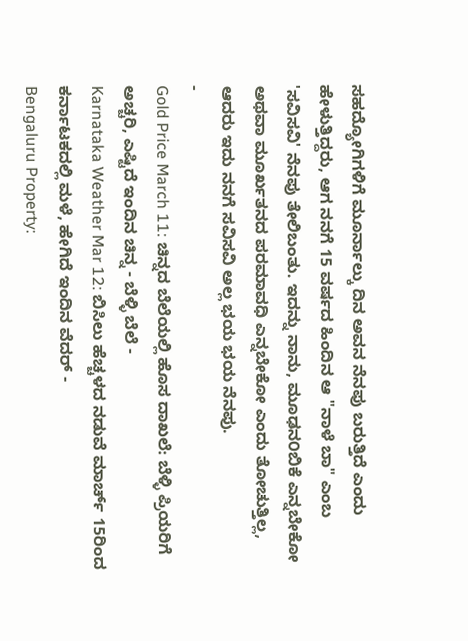ಸಹದ್ಯೋಗಿಗಳಿಗೆ ಮೂರ್ನಾಲ್ಕು ದಿನ ಅವನ ನೆನಪು ಬರುತ್ತಿದೆ ಎಂದು ಹೇಳುತ್ತಿದ್ದರು, ಆಗ ನನಗೆ 15 ವರ್ಷದ ಹಿಂದಿನ ಆ "ನಾಳೆ ಬಾ" ಎಂಬ 'ಸವಿಸವಿ' ನೆನಪು ತೇಲಿಬಂತು. ಇದನ್ನು ನಾನು, ಮೂಢನ೦ಬಿಕೆ ಎನ್ನಬೇಕೋ ಅಥವಾ ಮೂರ್ಖತನದ ಪರಮಾವಧಿ ಎನ್ನಬೇಕೋ ಎಂದು ತೋಚುತ್ತಿಲ್ಲ, ಆದರು ಇದು ನನಗೆ ಸವಿಸವಿ ಅಲ್ಲ ಭಯ ಭಯ ನೆನಪು.
-
Gold Price March 11: ಚಿನ್ನದ ಬೆಲೆಯಲ್ಲಿ ಹೊಸ ದಾಖಲೆ: ಬೆಳ್ಳಿ ಪ್ರಿಯರಿಗೆ ಅಚ್ಚರಿ, ಎಷ್ಟಿದೆ ಇಂದಿನ ಚಿನ್ನ - ಬೆಳ್ಳಿ ಬೆಲೆ -
Karnataka Weather Mar 12: ಬಿಸಿಲು ಹೆಚ್ಚಳದ ನಡುವೆ ಮಾರ್ಚ್ 15ರಿಂದ ಕರ್ನಾಟಕದಲ್ಲಿ ಮಳೆ, ಹೇಗಿದೆ ಇಂದಿನ ವೆದರ್ -
Bengaluru Property: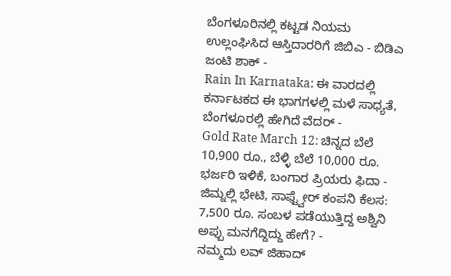ಬೆಂಗಳೂರಿನಲ್ಲಿ ಕಟ್ಟಡ ನಿಯಮ ಉಲ್ಲಂಘಿಸಿದ ಆಸ್ತಿದಾರರಿಗೆ ಜಿಬಿಎ - ಬಿಡಿಎ ಜಂಟಿ ಶಾಕ್ -
Rain In Karnataka: ಈ ವಾರದಲ್ಲಿ ಕರ್ನಾಟಕದ ಈ ಭಾಗಗಳಲ್ಲಿ ಮಳೆ ಸಾಧ್ಯತೆ, ಬೆಂಗಳೂರಲ್ಲಿ ಹೇಗಿದೆ ವೆದರ್ -
Gold Rate March 12: ಚಿನ್ನದ ಬೆಲೆ 10,900 ರೂ., ಬೆಳ್ಳಿ ಬೆಲೆ 10,000 ರೂ. ಭರ್ಜರಿ ಇಳಿಕೆ, ಬಂಗಾರ ಪ್ರಿಯರು ಫಿದಾ -
ಜಿಮ್ನಲ್ಲಿ ಭೇಟಿ, ಸಾಫ್ಟ್ವೇರ್ ಕಂಪನಿ ಕೆಲಸ: 7,500 ರೂ. ಸಂಬಳ ಪಡೆಯುತ್ತಿದ್ದ ಅಶ್ವಿನಿ ಅಪ್ಪು ಮನಗೆದ್ದಿದ್ದು ಹೇಗೆ? -
ನಮ್ಮದು ಲವ್ ಜಿಹಾದ್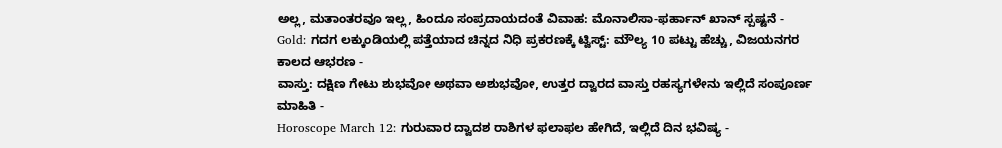ಅಲ್ಲ, ಮತಾಂತರವೂ ಇಲ್ಲ, ಹಿಂದೂ ಸಂಪ್ರದಾಯದಂತೆ ವಿವಾಹ: ಮೊನಾಲಿಸಾ-ಫರ್ಹಾನ್ ಖಾನ್ ಸ್ಪಷ್ಟನೆ -
Gold: ಗದಗ ಲಕ್ಕುಂಡಿಯಲ್ಲಿ ಪತ್ತೆಯಾದ ಚಿನ್ನದ ನಿಧಿ ಪ್ರಕರಣಕ್ಕೆ ಟ್ವಿಸ್ಟ್: ಮೌಲ್ಯ 10 ಪಟ್ಟು ಹೆಚ್ಚು, ವಿಜಯನಗರ ಕಾಲದ ಆಭರಣ -
ವಾಸ್ತು: ದಕ್ಷಿಣ ಗೇಟು ಶುಭವೋ ಅಥವಾ ಅಶುಭವೋ, ಉತ್ತರ ದ್ವಾರದ ವಾಸ್ತು ರಹಸ್ಯಗಳೇನು ಇಲ್ಲಿದೆ ಸಂಪೂರ್ಣ ಮಾಹಿತಿ -
Horoscope March 12: ಗುರುವಾರ ದ್ವಾದಶ ರಾಶಿಗಳ ಫಲಾಫಲ ಹೇಗಿದೆ, ಇಲ್ಲಿದೆ ದಿನ ಭವಿಷ್ಯ -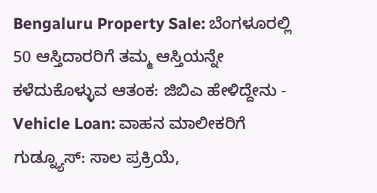Bengaluru Property Sale: ಬೆಂಗಳೂರಲ್ಲಿ 50 ಆಸ್ತಿದಾರರಿಗೆ ತಮ್ಮ ಆಸ್ತಿಯನ್ನೇ ಕಳೆದುಕೊಳ್ಳುವ ಆತಂಕ: ಜಿಬಿಎ ಹೇಳಿದ್ದೇನು -
Vehicle Loan: ವಾಹನ ಮಾಲೀಕರಿಗೆ ಗುಡ್ನ್ಯೂಸ್: ಸಾಲ ಪ್ರಕ್ರಿಯೆ,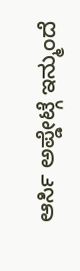ಆರ್ಸಿ ಅಪ್ಡೇಟ್ಗೆ ಇನ್ಮುಂದೆ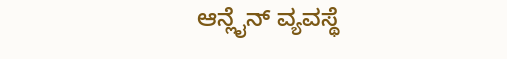ಆನ್ಲೈನ್ ವ್ಯವಸ್ಥೆ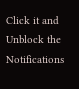Click it and Unblock the Notifications